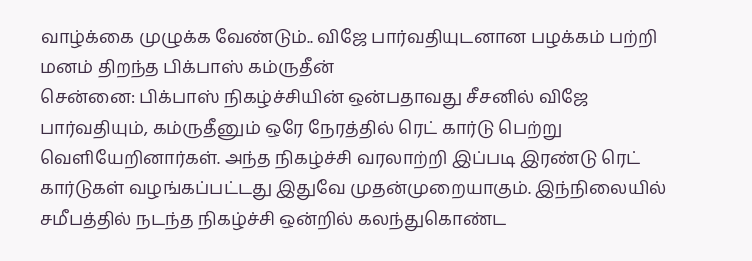வாழ்க்கை முழுக்க வேண்டும்.. விஜே பார்வதியுடனான பழக்கம் பற்றி மனம் திறந்த பிக்பாஸ் கம்ருதீன்
சென்னை: பிக்பாஸ் நிகழ்ச்சியின் ஒன்பதாவது சீசனில் விஜே பார்வதியும், கம்ருதீனும் ஒரே நேரத்தில் ரெட் கார்டு பெற்று வெளியேறினார்கள். அந்த நிகழ்ச்சி வரலாற்றி இப்படி இரண்டு ரெட் கார்டுகள் வழங்கப்பட்டது இதுவே முதன்முறையாகும். இந்நிலையில் சமீபத்தில் நடந்த நிகழ்ச்சி ஒன்றில் கலந்துகொண்ட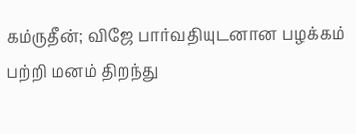கம்ருதீன்; விஜே பார்வதியுடனான பழக்கம் பற்றி மனம் திறந்து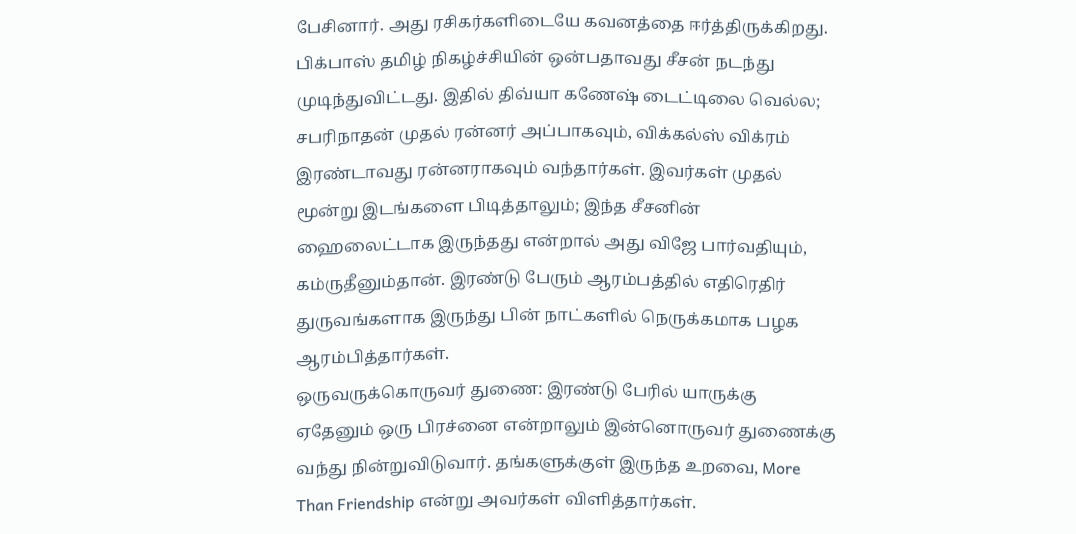பேசினார். அது ரசிகர்களிடையே கவனத்தை ஈர்த்திருக்கிறது.
பிக்பாஸ் தமிழ் நிகழ்ச்சியின் ஒன்பதாவது சீசன் நடந்து முடிந்துவிட்டது. இதில் திவ்யா கணேஷ் டைட்டிலை வெல்ல; சபரிநாதன் முதல் ரன்னர் அப்பாகவும், விக்கல்ஸ் விக்ரம் இரண்டாவது ரன்னராகவும் வந்தார்கள். இவர்கள் முதல் மூன்று இடங்களை பிடித்தாலும்; இந்த சீசனின் ஹைலைட்டாக இருந்தது என்றால் அது விஜே பார்வதியும், கம்ருதீனும்தான். இரண்டு பேரும் ஆரம்பத்தில் எதிரெதிர் துருவங்களாக இருந்து பின் நாட்களில் நெருக்கமாக பழக ஆரம்பித்தார்கள்.
ஒருவருக்கொருவர் துணை: இரண்டு பேரில் யாருக்கு ஏதேனும் ஒரு பிரச்னை என்றாலும் இன்னொருவர் துணைக்கு வந்து நின்றுவிடுவார். தங்களுக்குள் இருந்த உறவை, More Than Friendship என்று அவர்கள் விளித்தார்கள்.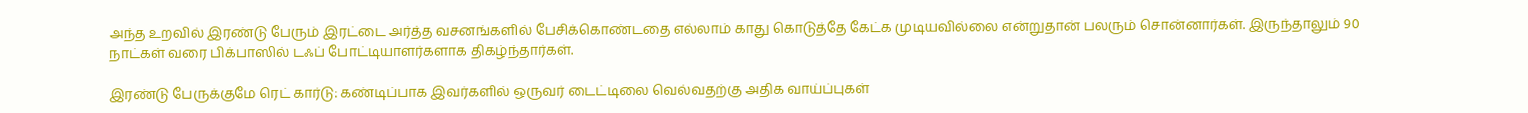அந்த உறவில் இரண்டு பேரும் இரட்டை அர்த்த வசனங்களில் பேசிக்கொண்டதை எல்லாம் காது கொடுத்தே கேட்க முடியவில்லை என்றுதான் பலரும் சொன்னார்கள். இருந்தாலும் 90 நாட்கள் வரை பிக்பாஸில் டஃப் போட்டியாளர்களாக திகழ்ந்தார்கள்.

இரண்டு பேருக்குமே ரெட் கார்டு: கண்டிப்பாக இவர்களில் ஒருவர் டைட்டிலை வெல்வதற்கு அதிக வாய்ப்புகள்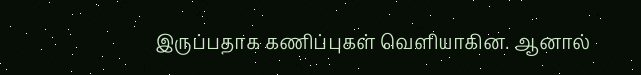இருப்பதாக கணிப்புகள் வெளியாகின. ஆனால்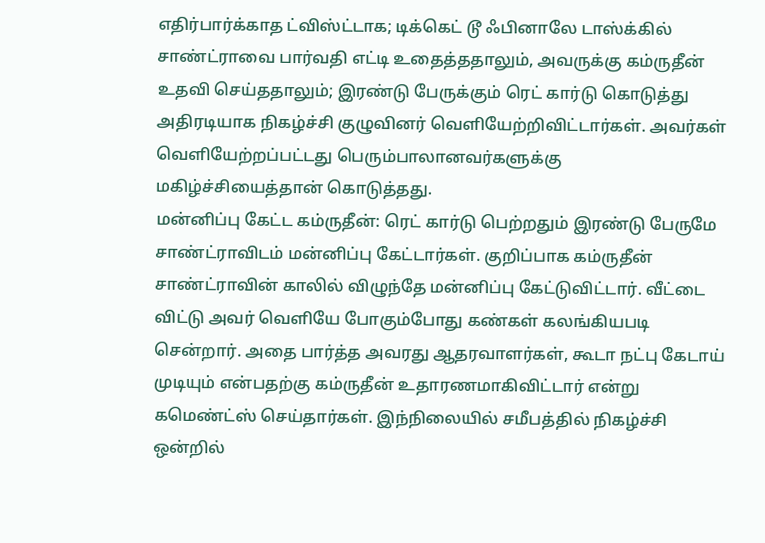எதிர்பார்க்காத ட்விஸ்ட்டாக; டிக்கெட் டூ ஃபினாலே டாஸ்க்கில் சாண்ட்ராவை பார்வதி எட்டி உதைத்ததாலும், அவருக்கு கம்ருதீன் உதவி செய்ததாலும்; இரண்டு பேருக்கும் ரெட் கார்டு கொடுத்து அதிரடியாக நிகழ்ச்சி குழுவினர் வெளியேற்றிவிட்டார்கள். அவர்கள் வெளியேற்றப்பட்டது பெரும்பாலானவர்களுக்கு மகிழ்ச்சியைத்தான் கொடுத்தது.
மன்னிப்பு கேட்ட கம்ருதீன்: ரெட் கார்டு பெற்றதும் இரண்டு பேருமே சாண்ட்ராவிடம் மன்னிப்பு கேட்டார்கள். குறிப்பாக கம்ருதீன் சாண்ட்ராவின் காலில் விழுந்தே மன்னிப்பு கேட்டுவிட்டார். வீட்டை விட்டு அவர் வெளியே போகும்போது கண்கள் கலங்கியபடி சென்றார். அதை பார்த்த அவரது ஆதரவாளர்கள், கூடா நட்பு கேடாய் முடியும் என்பதற்கு கம்ருதீன் உதாரணமாகிவிட்டார் என்று கமெண்ட்ஸ் செய்தார்கள். இந்நிலையில் சமீபத்தில் நிகழ்ச்சி ஒன்றில்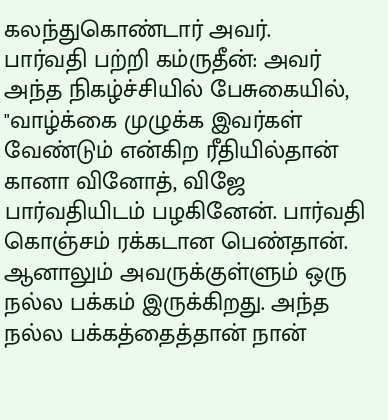கலந்துகொண்டார் அவர்.
பார்வதி பற்றி கம்ருதீன்: அவர் அந்த நிகழ்ச்சியில் பேசுகையில், "வாழ்க்கை முழுக்க இவர்கள் வேண்டும் என்கிற ரீதியில்தான் கானா வினோத், விஜே பார்வதியிடம் பழகினேன். பார்வதி கொஞ்சம் ரக்கடான பெண்தான். ஆனாலும் அவருக்குள்ளும் ஒரு நல்ல பக்கம் இருக்கிறது. அந்த நல்ல பக்கத்தைத்தான் நான்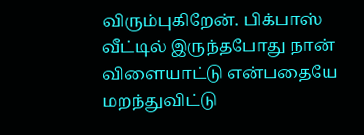விரும்புகிறேன். பிக்பாஸ் வீட்டில் இருந்தபோது நான் விளையாட்டு என்பதையே மறந்துவிட்டு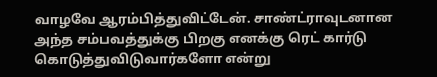வாழவே ஆரம்பித்துவிட்டேன். சாண்ட்ராவுடனான அந்த சம்பவத்துக்கு பிறகு எனக்கு ரெட் கார்டு கொடுத்துவிடுவார்களோ என்று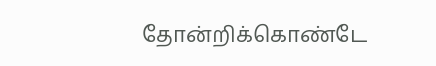தோன்றிக்கொண்டே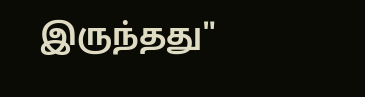இருந்தது"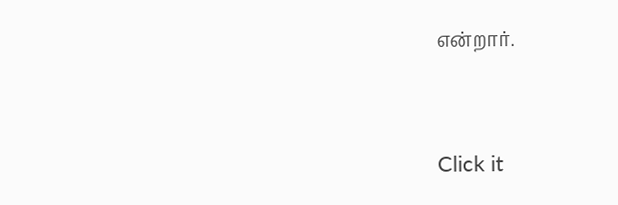என்றார்.


Click it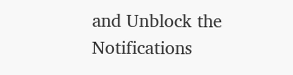and Unblock the Notifications